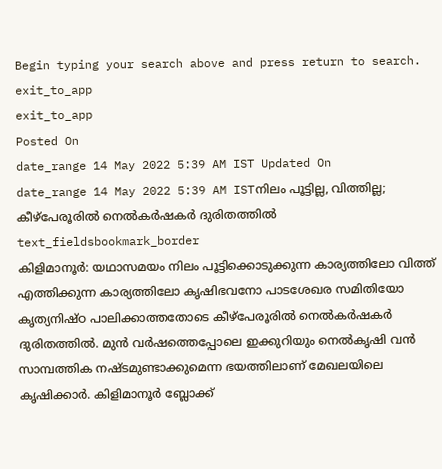Begin typing your search above and press return to search.
exit_to_app
exit_to_app
Posted On
date_range 14 May 2022 5:39 AM IST Updated On
date_range 14 May 2022 5:39 AM ISTനിലം പൂട്ടില്ല, വിത്തില്ല; കീഴ്പേരൂരിൽ നെൽകർഷകർ ദുരിതത്തിൽ
text_fieldsbookmark_border
കിളിമാനൂർ: യഥാസമയം നിലം പൂട്ടിക്കൊടുക്കുന്ന കാര്യത്തിലോ വിത്ത് എത്തിക്കുന്ന കാര്യത്തിലോ കൃഷിഭവനോ പാടശേഖര സമിതിയോ കൃത്യനിഷ്ഠ പാലിക്കാത്തതോടെ കീഴ്പേരൂരിൽ നെൽകർഷകർ ദുരിതത്തിൽ. മുൻ വർഷത്തെപ്പോലെ ഇക്കുറിയും നെൽകൃഷി വൻ സാമ്പത്തിക നഷ്ടമുണ്ടാക്കുമെന്ന ഭയത്തിലാണ് മേഖലയിലെ കൃഷിക്കാർ. കിളിമാനൂർ ബ്ലോക്ക്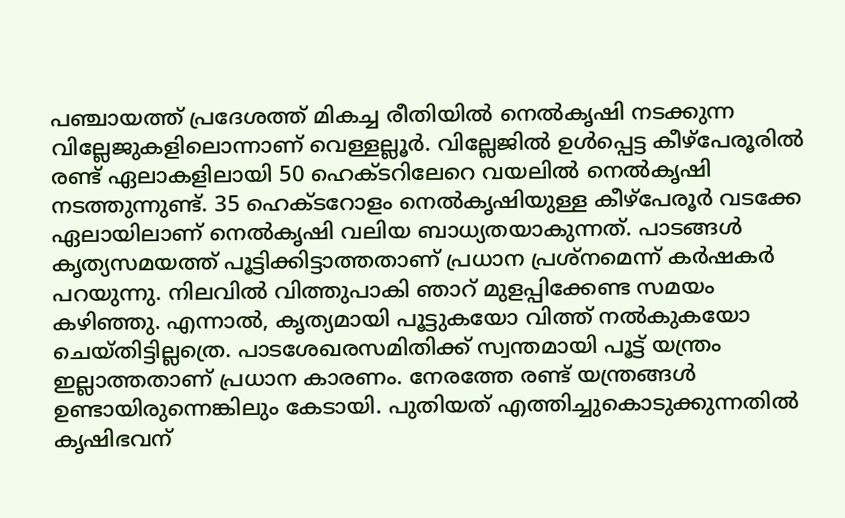പഞ്ചായത്ത് പ്രദേശത്ത് മികച്ച രീതിയിൽ നെൽകൃഷി നടക്കുന്ന വില്ലേജുകളിലൊന്നാണ് വെള്ളല്ലൂർ. വില്ലേജിൽ ഉൾപ്പെട്ട കീഴ്പേരൂരിൽ രണ്ട് ഏലാകളിലായി 50 ഹെക്ടറിലേറെ വയലിൽ നെൽകൃഷി നടത്തുന്നുണ്ട്. 35 ഹെക്ടറോളം നെൽകൃഷിയുള്ള കീഴ്പേരൂർ വടക്കേ ഏലായിലാണ് നെൽകൃഷി വലിയ ബാധ്യതയാകുന്നത്. പാടങ്ങൾ കൃത്യസമയത്ത് പൂട്ടിക്കിട്ടാത്തതാണ് പ്രധാന പ്രശ്നമെന്ന് കർഷകർ പറയുന്നു. നിലവിൽ വിത്തുപാകി ഞാറ് മുളപ്പിക്കേണ്ട സമയം കഴിഞ്ഞു. എന്നാൽ, കൃത്യമായി പൂട്ടുകയോ വിത്ത് നൽകുകയോ ചെയ്തിട്ടില്ലത്രെ. പാടശേഖരസമിതിക്ക് സ്വന്തമായി പൂട്ട് യന്ത്രം ഇല്ലാത്തതാണ് പ്രധാന കാരണം. നേരത്തേ രണ്ട് യന്ത്രങ്ങൾ ഉണ്ടായിരുന്നെങ്കിലും കേടായി. പുതിയത് എത്തിച്ചുകൊടുക്കുന്നതിൽ കൃഷിഭവന്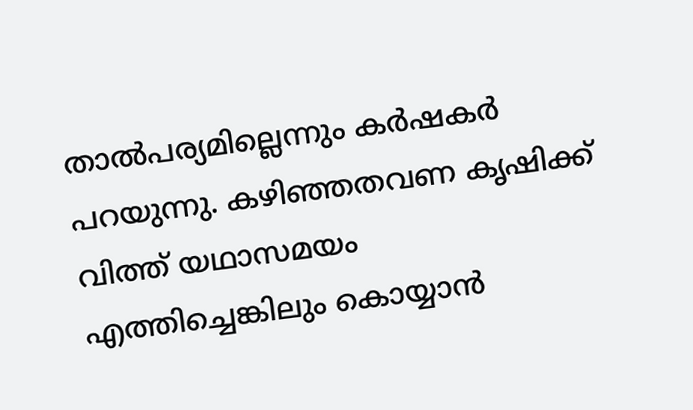താൽപര്യമില്ലെന്നും കർഷകർ പറയുന്നു. കഴിഞ്ഞതവണ കൃഷിക്ക് വിത്ത് യഥാസമയം എത്തിച്ചെങ്കിലും കൊയ്യാൻ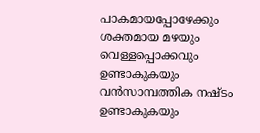പാകമായപ്പോഴേക്കും ശക്തമായ മഴയും വെള്ളപ്പൊക്കവും ഉണ്ടാകുകയും വൻസാമ്പത്തിക നഷ്ടം ഉണ്ടാകുകയും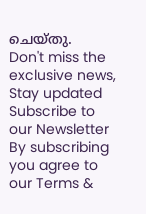ചെയ്തു.
Don't miss the exclusive news, Stay updated
Subscribe to our Newsletter
By subscribing you agree to our Terms &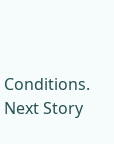Conditions.
Next Story